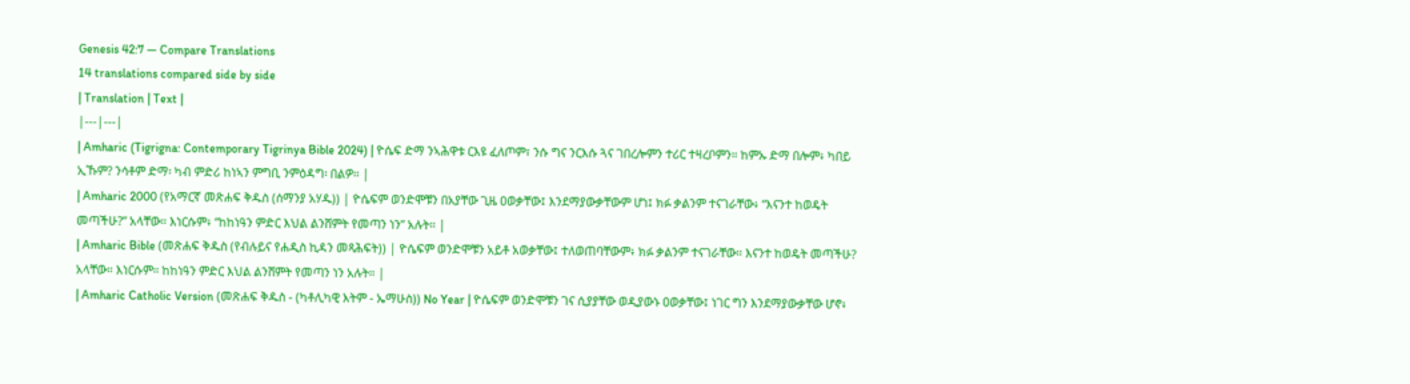Genesis 42:7 — Compare Translations
14 translations compared side by side
| Translation | Text |
|---|---|
| Amharic (Tigrigna: Contemporary Tigrinya Bible 2024) | ዮሴፍ ድማ ንኣሕዋቱ ርእዩ ፈለጦም፣ ንሱ ግና ንርእሱ ጓና ገበረሎምን ተሪር ተዛረቦምን። ከምኡ ድማ በሎም፥ ካበይ ኢኹም? ንሳቶም ድማ፡ ካብ ምድሪ ከነኣን ምግቢ ንምዕዳግ፡ በልዎ። |
| Amharic 2000 (የአማርኛ መጽሐፍ ቅዱስ (ሰማንያ አሃዱ)) | ዮሴፍም ወንድሞቹን በአያቸው ጊዜ ዐወቃቸው፤ እንደማያውቃቸውም ሆነ፤ ክፉ ቃልንም ተናገራቸው፥ “እናንተ ከወዴት መጣችሁ?” አላቸው። እነርሱም፥ “ከከነዓን ምድር እህል ልንሸምት የመጣን ነን” አሉት። |
| Amharic Bible (መጽሐፍ ቅዱስ (የብሉይና የሐዲስ ኪዳን መጻሕፍት)) | ዮሴፍም ወንድሞቹን አይቶ አወቃቸው፤ ተለወጠባቸውም፥ ክፉ ቃልንም ተናገራቸው። እናንተ ከወዴት መጣችሁ? አላቸው። እነርሱም። ከከነዓን ምድር እህል ልንሸምት የመጣን ነን አሉት። |
| Amharic Catholic Version (መጽሐፍ ቅዱስ - (ካቶሊካዊ እትም - ኤማሁስ)) No Year | ዮሴፍም ወንድሞቹን ገና ሲያያቸው ወዲያውኑ ዐወቃቸው፤ ነገር ግን እንደማያውቃቸው ሆኖ፥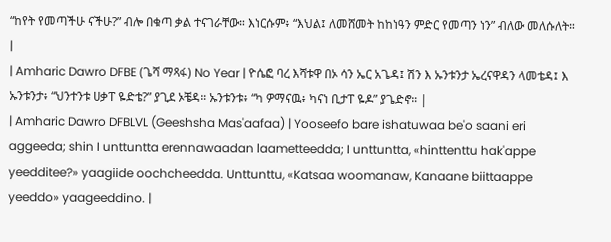“ከየት የመጣችሁ ናችሁ?” ብሎ በቁጣ ቃል ተናገራቸው። እነርሱም፥ “እህል፤ ለመሸመት ከከነዓን ምድር የመጣን ነን” ብለው መለሱለት። |
| Amharic Dawro DFBE (ጌሻ ማጻፋ) No Year | ዮሴፎ ባረ እሻቱዋ በኦ ሳን ኤር አጌዳ፤ ሽን እ ኡንቱንታ ኤረናዋዳን ላመቴዳ፤ እ ኡንቱንታ፥ “ህንተንቱ ሀቃፐ ዬድቴ?” ያጊደ ኦቼዳ። ኡንቱንቱ፥ “ካ ዎማናዉ፥ ካናነ ቢታፐ ዬዶ” ያጌድኖ። |
| Amharic Dawro DFBLVL (Geeshsha Mas'aafaa) | Yooseefo bare ishatuwaa be'o saani eri aggeeda; shin I unttuntta erennawaadan laametteedda; I unttuntta, «hinttenttu hak'appe yeedditee?» yaagiide oochcheedda. Unttunttu, «Katsaa woomanaw, Kanaane biittaappe yeeddo» yaageeddino. |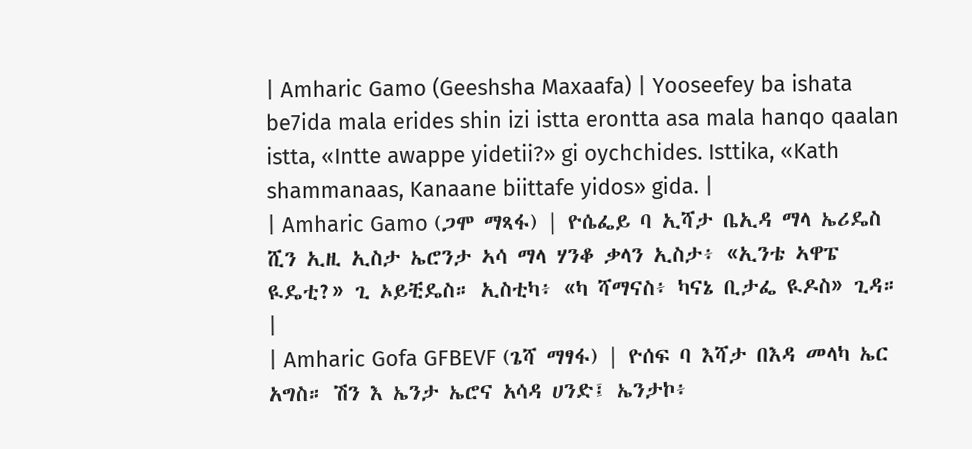| Amharic Gamo (Geeshsha Maxaafa) | Yooseefey ba ishata be7ida mala erides shin izi istta erontta asa mala hanqo qaalan istta, «Intte awappe yidetii?» gi oychchides. Isttika, «Kath shammanaas, Kanaane biittafe yidos» gida. |
| Amharic Gamo (ጋሞ ማጻፋ) | ዮሴፌይ ባ ኢሻታ ቤኢዳ ማላ ኤሪዴስ ሺን ኢዚ ኢስታ ኤሮንታ ኣሳ ማላ ሃንቆ ቃላን ኢስታ፥ «ኢንቴ ኣዋፔ ዪዴቲ?» ጊ ኦይቺዴስ። ኢስቲካ፥ «ካ ሻማናስ፥ ካናኔ ቢታፌ ዪዶስ» ጊዳ። |
| Amharic Gofa GFBEVF (ጌሻ ማፃፋ) | ዮሰፍ ባ እሻታ በእዳ መላካ ኤር አግስ። ሽን እ ኤንታ ኤሮና አሳዳ ሀንድ፤ ኤንታኮ፥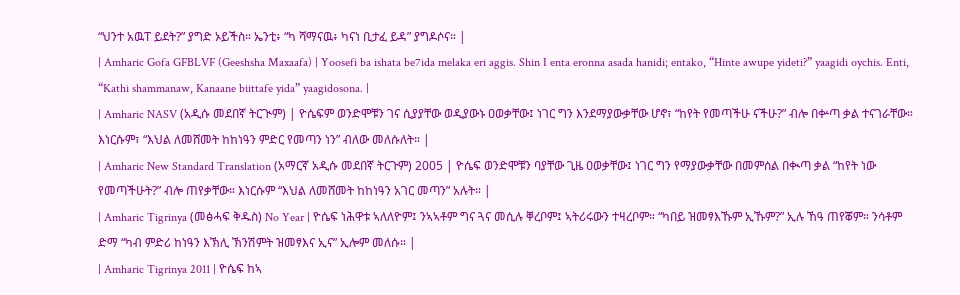“ህንተ አዉፐ ይደት?” ያግድ ኦይችስ። ኤንቲ፥ “ካ ሻማናዉ፥ ካናነ ቢታፈ ይዳ” ያግዶሶና። |
| Amharic Gofa GFBLVF (Geeshsha Maxaafa) | Yoosefi ba ishata be7ida melaka eri aggis. Shin I enta eronna asada hanidi; entako, “Hinte awupe yideti?” yaagidi oychis. Enti, “Kathi shammanaw, Kanaane biittafe yida” yaagidosona. |
| Amharic NASV (አዲሱ መደበኛ ትርጒም) | ዮሴፍም ወንድሞቹን ገና ሲያያቸው ወዲያውኑ ዐወቃቸው፤ ነገር ግን እንደማያውቃቸው ሆኖ፣ “ከየት የመጣችሁ ናችሁ?” ብሎ በቍጣ ቃል ተናገራቸው። እነርሱም፣ “እህል ለመሸመት ከከነዓን ምድር የመጣን ነን” ብለው መለሱለት። |
| Amharic New Standard Translation (አማርኛ አዲሱ መደበኛ ትርጉም) 2005 | ዮሴፍ ወንድሞቹን ባያቸው ጊዜ ዐወቃቸው፤ ነገር ግን የማያውቃቸው በመምሰል በቊጣ ቃል “ከየት ነው የመጣችሁት?” ብሎ ጠየቃቸው። እነርሱም “እህል ለመሸመት ከከነዓን አገር መጣን” አሉት። |
| Amharic Tigrinya (መፅሓፍ ቅዱስ) No Year | ዮሴፍ ነሕዋቱ ኣለለዮም፤ ንኣኣቶም ግና ጓና መሲሉ ቐረቦም፤ ኣትሪሩውን ተዛረቦም። “ካበይ ዝመፃእኹም ኢኹም?” ኢሉ ኸዓ ጠየቖም። ንሳቶም ድማ “ካብ ምድሪ ከነዓን እኽሊ ኽንሽምት ዝመፃእና ኢና” ኢሎም መለሱ። |
| Amharic Tigrinya 2011 | ዮሴፍ ከኣ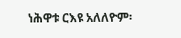ነሕዋቱ ርእዩ አለለዮም፡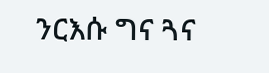ንርእሱ ግና ጓና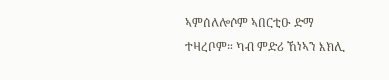ኣምሰለሎሶም ኣበርቲዑ ድማ ተዛረቦም። ካብ ምድሪ ኸነኣን እክሊ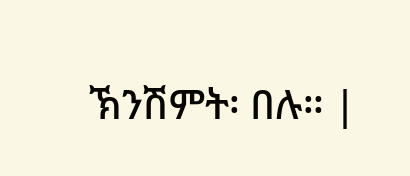ኽንሽምት፡ በሉ። |